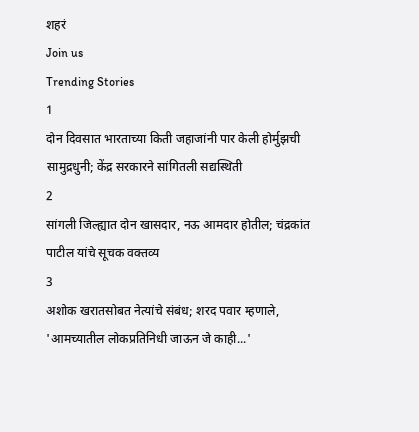शहरं
Join us
Trending Stories
1
दोन दिवसात भारताच्या किती जहाजांनी पार केली होर्मुझची सामुद्रधुनी; केंद्र सरकारने सांगितली सद्यस्थिती
2
सांगली जिल्ह्यात दोन खासदार, नऊ आमदार होतील; चंद्रकांत पाटील यांचे सूचक वक्तव्य
3
अशोक खरातसोबत नेत्यांचे संबंध; शरद पवार म्हणाले, 'आमच्यातील लोकप्रतिनिधी जाऊन जे काही...'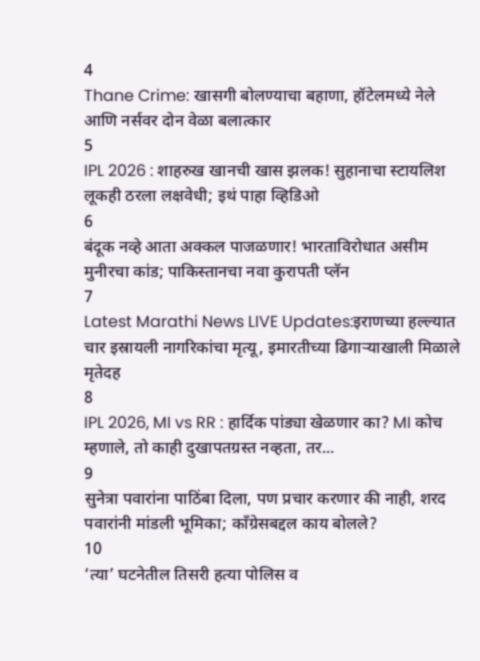4
Thane Crime: खासगी बोलण्याचा बहाणा, हॉटेलमध्ये नेले आणि नर्सवर दोन वेळा बलात्कार
5
IPL 2026 : शाहरुख खानची खास झलक! सुहानाचा स्टायलिश लूकही ठरला लक्षवेधी; इथं पाहा व्हिडिओ
6
बंदूक नव्हे आता अक्कल पाजळणार! भारताविरोधात असीम मुनीरचा कांड; पाकिस्तानचा नवा कुरापती प्लॅन
7
Latest Marathi News LIVE Updates:इराणच्या हल्ल्यात चार इस्रायली नागरिकांचा मृत्यू, इमारतीच्या ढिगाऱ्याखाली मिळाले मृतेदह
8
IPL 2026, MI vs RR : हार्दिक पांड्या खेळणार का? MI कोच म्हणाले, तो काही दुखापतग्रस्त नव्हता, तर...
9
सुनेत्रा पवारांना पाठिंबा दिला, पण प्रचार करणार की नाही, शरद पवारांनी मांडली भूमिका; काँग्रेसबद्दल काय बोलले?
10
‘त्या’ घटनेतील तिसरी हत्या पोलिस व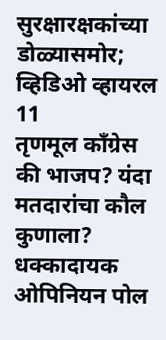सुरक्षारक्षकांच्या डोळ्यासमोर; व्हिडिओ व्हायरल
11
तृणमूल काँग्रेस की भाजप? यंदा मतदारांचा कौल कुणाला? धक्कादायक ओपिनियन पोल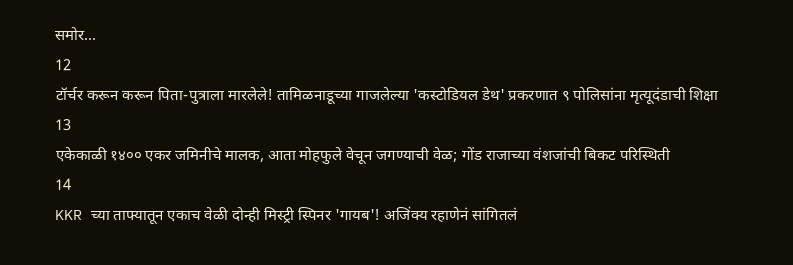समोर...
12
टॉर्चर करून करून पिता-पुत्राला मारलेले! तामिळनाडूच्या गाजलेल्या 'कस्टोडियल डेथ' प्रकरणात ९ पोलिसांना मृत्यूदंडाची शिक्षा
13
एकेकाळी १४०० एकर जमिनीचे मालक, आता मोहफुले वेचून जगण्याची वेळ; गोंड राजाच्या वंशजांची बिकट परिस्थिती
14
KKR च्या ताफ्यातून एकाच वेळी दोन्ही मिस्ट्री स्पिनर 'गायब'! अजिंक्य रहाणेनं सांगितलं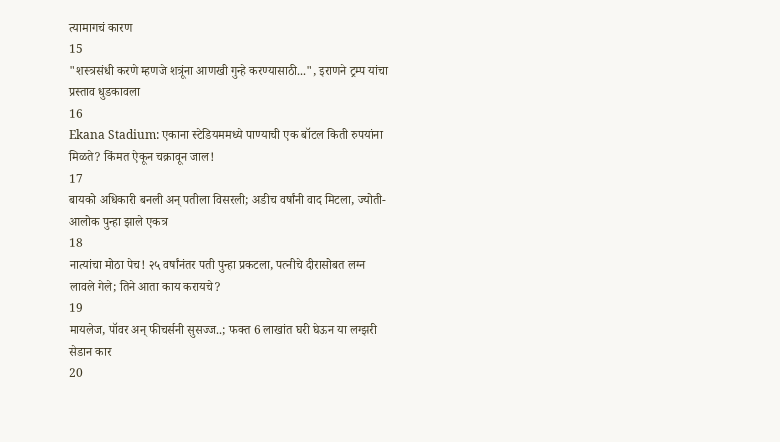त्यामागचं कारण
15
"शस्त्रसंधी करणे म्हणजे शत्रूंना आणखी गुन्हे करण्यासाठी...", इराणने ट्रम्प यांचा प्रस्ताव धुडकावला
16
Ekana Stadium: एकाना स्टेडियममध्ये पाण्याची एक बॉटल किती रुपयांना मिळते? किंमत ऐकून चक्रावून जाल!
17
बायको अधिकारी बनली अन् पतीला विसरली; अडीच वर्षांनी वाद मिटला, ज्योती-आलोक पुन्हा झाले एकत्र
18
नात्यांचा मोठा पेच! २५ वर्षांनंतर पती पुन्हा प्रकटला, पत्नीचे दीरासोबत लग्न लावले गेले; तिने आता काय करायचे?
19
मायलेज, पॉवर अन् फीचर्सनी सुसज्ज..; फक्त 6 लाखांत घरी घेऊन या लग्झरी सेडान कार
20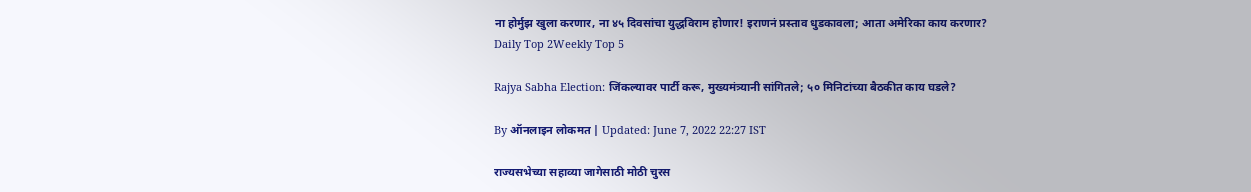ना होर्मुझ खुला करणार, ना ४५ दिवसांचा युद्धविराम होणार! इराणनं प्रस्ताव धुडकावला; आता अमेरिका काय करणार?
Daily Top 2Weekly Top 5

Rajya Sabha Election: जिंकल्यावर पार्टी करू, मुख्यमंत्र्यानी सांगितले; ५० मिनिटांच्या बैठकीत काय घडले?

By ऑनलाइन लोकमत | Updated: June 7, 2022 22:27 IST

राज्यसभेच्या सहाव्या जागेसाठी मोठी चुरस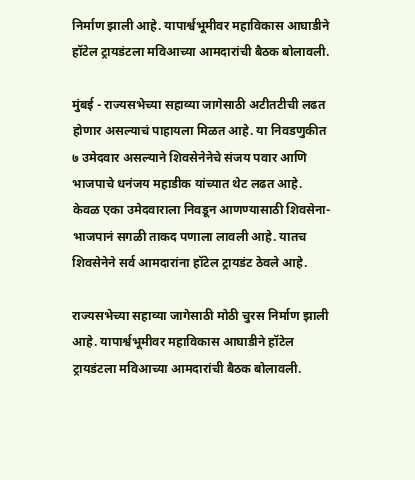निर्माण झाली आहे. यापार्श्वभूमीवर महाविकास आघाडीने हॉटेल ट्रायडंटला मविआच्या आमदारांची बैठक बोलावली.

मुंबई - राज्यसभेच्या सहाव्या जागेसाठी अटीतटीची लढत होणार असल्याचं पाहायला मिळत आहे. या निवडणुकीत ७ उमेदवार असल्याने शिवसेनेनेचे संजय पवार आणि भाजपाचे धनंजय महाडीक यांच्यात थेट लढत आहे. केवळ एका उमेदवाराला निवडून आणण्यासाठी शिवसेना-भाजपानं सगळी ताकद पणाला लावली आहे. यातच शिवसेनेने सर्व आमदारांना हॉटेल ट्रायडंट ठेवले आहे.

राज्यसभेच्या सहाव्या जागेसाठी मोठी चुरस निर्माण झाली आहे. यापार्श्वभूमीवर महाविकास आघाडीने हॉटेल ट्रायडंटला मविआच्या आमदारांची बैठक बोलावली.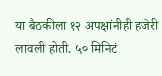या बैठकीला १२ अपक्षांनीही हजेरी लावली होती. ५० मिनिटं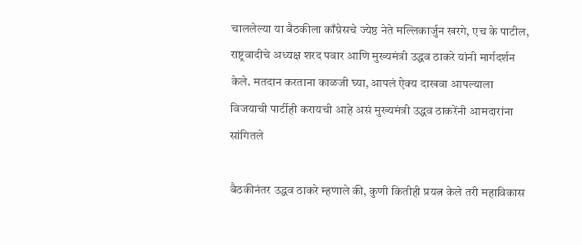चाललेल्या या बैठकीला काँग्रेसचे ज्येष्ठ नेते मल्लिकार्जुन खरगे, एच के पाटील, राष्ट्रवादीचे अध्यक्ष शरद पवार आणि मुख्यमंत्री उद्धव ठाकरे यांनी मार्गदर्शन केले. मतदान करताना काळजी घ्या, आपलं ऐक्य दाखवा आपल्याला विजयाची पार्टीही करायची आहे असं मुख्यमंत्री उद्धव ठाकरेंनी आमदारांना सांगितले

बैठकीनंतर उद्धव ठाकरे म्हणाले की, कुणी कितीही प्रयत्न केले तरी महाविकास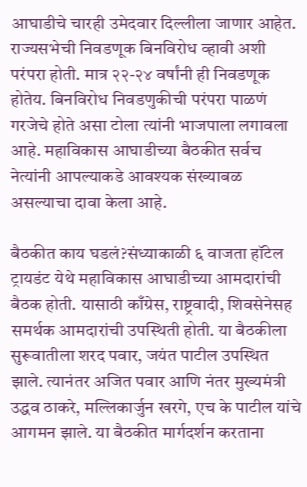आघाडीचे चारही उमेदवार दिल्लीला जाणार आहेत. राज्यसभेची निवडणूक बिनविरोध व्हावी अशी परंपरा होती. मात्र २२-२४ वर्षांनी ही निवडणूक होतेय. बिनविरोध निवडणुकीची परंपरा पाळणं गरजेचे होते असा टोला त्यांनी भाजपाला लगावला आहे. महाविकास आघाडीच्या बैठकीत सर्वच नेत्यांनी आपल्याकडे आवश्यक संख्याबळ असल्याचा दावा केला आहे.

बैठकीत काय घडलं?संध्याकाळी ६ वाजता हॉटेल ट्रायडंट येथे महाविकास आघाडीच्या आमदारांची बैठक होती. यासाठी काँग्रेस, राष्ट्रवादी, शिवसेनेसह समर्थक आमदारांची उपस्थिती होती. या बैठकीला सुरूवातीला शरद पवार, जयंत पाटील उपस्थित झाले. त्यानंतर अजित पवार आणि नंतर मुख्यमंत्री उद्धव ठाकरे, मल्लिकार्जुन खरगे, एच के पाटील यांचे आगमन झाले. या बैठकीत मार्गदर्शन करताना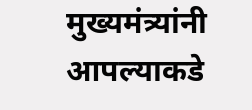मुख्यमंत्र्यांनी आपल्याकडे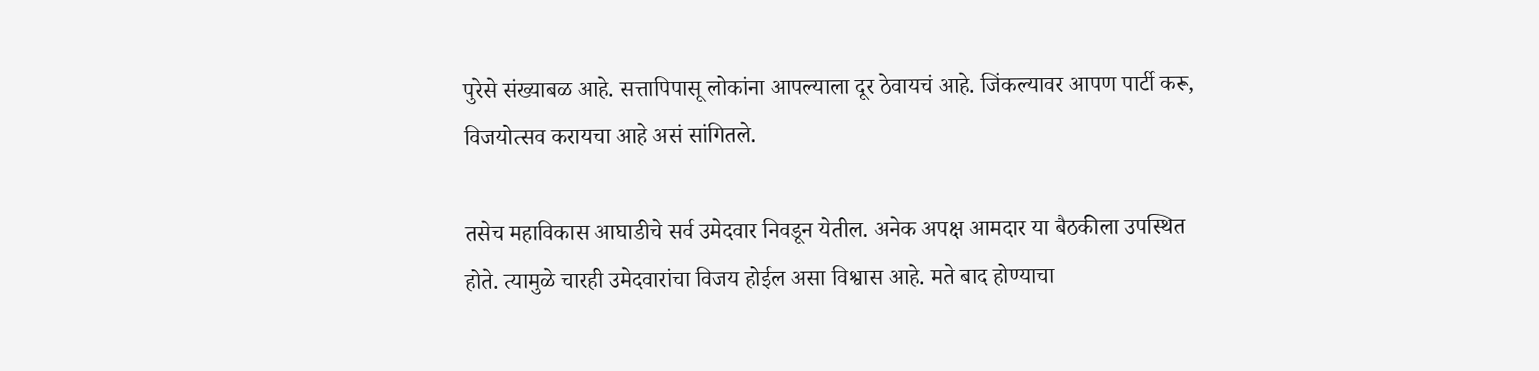पुरेसे संख्याबळ आहे. सत्तापिपासू लोकांना आपल्याला दूर ठेवायचं आहे. जिंकल्यावर आपण पार्टी करू, विजयोत्सव करायचा आहे असं सांगितले.

तसेच महाविकास आघाडीचे सर्व उमेदवार निवडून येतील. अनेक अपक्ष आमदार या बैठकीला उपस्थित होते. त्यामुळे चारही उमेदवारांचा विजय होईल असा विश्वास आहे. मते बाद होण्याचा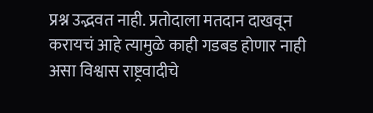प्रश्न उद्भवत नाही. प्रतोदाला मतदान दाखवून करायचं आहे त्यामुळे काही गडबड होणार नाही असा विश्वास राष्ट्रवादीचे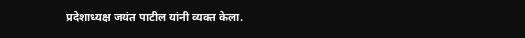प्रदेशाध्यक्ष जयंत पाटील यांनी व्यक्त केला.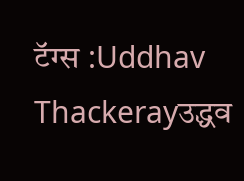टॅग्स :Uddhav Thackerayउद्धव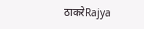ठाकरेRajya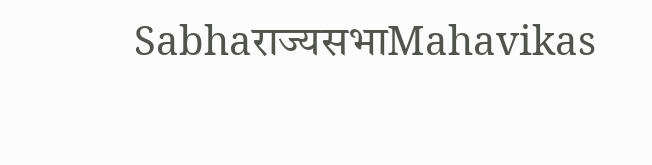Sabhaराज्यसभाMahavikas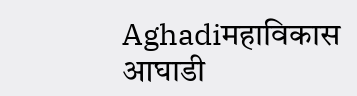Aghadiमहाविकास आघाडी